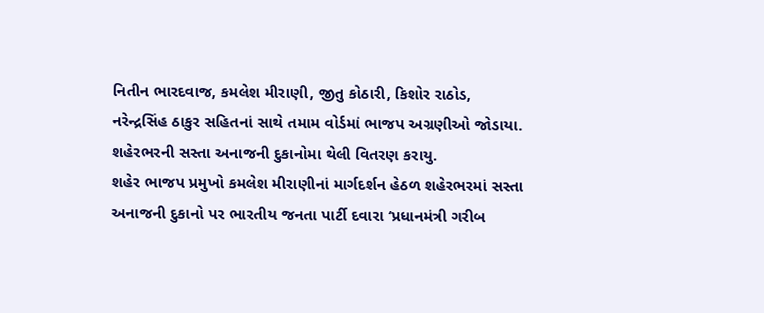નિતીન ભારદવાજ, કમલેશ મીરાણી, જીતુ કોઠારી, કિશોર રાઠોડ, નરેન્દ્રસિંહ ઠાકુર સહિતનાં સાથે તમામ વોર્ડમાં ભાજપ અગ્રણીઓ જોડાયા.
શહેરભરની સસ્તા અનાજની દુકાનોમા થેલી વિતરણ કરાયુ.
શહેર ભાજપ પ્રમુખો કમલેશ મીરાણીનાં માર્ગદર્શન હેઠળ શહેરભરમાં સસ્તા અનાજની દુકાનો પર ભારતીય જનતા પાર્ટી દવારા ‘પ્રધાનમંત્રી ગરીબ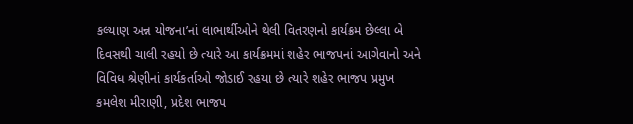કલ્યાણ અન્ન યોજના’નાં લાભાર્થીઓને થેલી વિતરણનો કાર્યક્રમ છેલ્લા બે દિવસથી ચાલી રહયો છે ત્યારે આ કાર્યક્રમમાં શહેર ભાજપનાં આગેવાનો અને વિવિધ શ્રેણીનાં કાર્યકર્તાઓ જોડાઈ રહયા છે ત્યારે શહેર ભાજપ પ્રમુખ કમલેશ મીરાણી, પ્રદેશ ભાજપ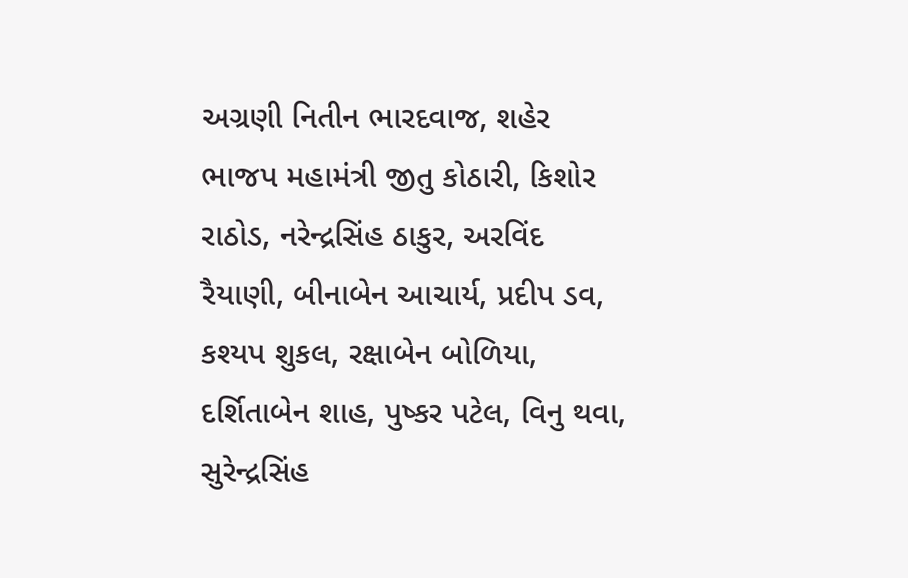અગ્રણી નિતીન ભારદવાજ, શહેર ભાજપ મહામંત્રી જીતુ કોઠારી, કિશોર રાઠોડ, નરેન્દ્રસિંહ ઠાકુર, અરવિંદ રૈયાણી, બીનાબેન આચાર્ય, પ્રદીપ ડવ, કશ્યપ શુકલ, રક્ષાબેન બોળિયા, દર્શિતાબેન શાહ, પુષ્કર પટેલ, વિનુ થવા, સુરેન્દ્રસિંહ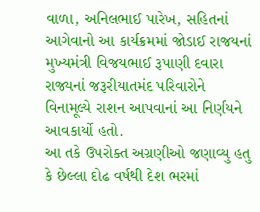વાળા, અનિલભાઈ પારેખ, સહિતનાં આગેવાનો આ કાર્યક્રમમાં જોડાઈ રાજયનાં મુખ્યમંત્રી વિજયભાઈ રૂપાણી દવારા રાજ્યનાં જરૂરીયાતમંદ પરિવારોને વિનામૂલ્યે રાશન આપવાનાં આ નિર્ણયને આવકાર્યો હતો.
આ તકે ઉપરોક્ત અગ્રણીઓ જણાવ્યુ હતુ કે છેલ્લા દોઢ વર્ષથી દેશ ભરમાં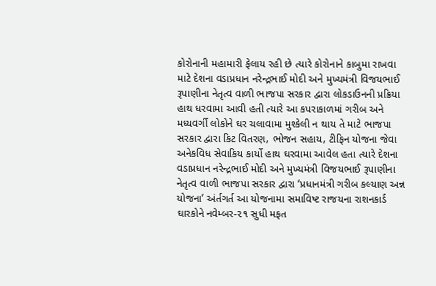કોરોનાની મહામારી ફેલાય રહી છે ત્યારે કોરોનાને કાબુમા રાખવા માટે દેશના વડાપ્રધાન નરેન્દ્રભાઈ મોદી અને મુખ્યમંત્રી વિજયભાઈ રૂપાણીના નેતૃત્વ વાળી ભાજપા સરકાર દ્વારા લોકડાઉનની પ્રક્રિયા હાથ ધરવામા આવી હતી ત્યારે આ કપરાકાળમાં ગરીબ અને મધ્યવર્ગી લોકોને ઘર ચલાવામા મુશ્કેલી ન થાય તે માટે ભાજપા સરકાર દ્વારા કિટ વિતરણ, ભોજન સહાય, ટીફિન યોજના જેવા અનેકવિધ સેવાકિય કાર્યો હાથ ઘરવામા આવેલ હતા ત્યારે દેશના વડાપ્રધાન નરેન્દ્રભાઈ મોદી અને મુખ્યમંત્રી વિજયભાઈ રૂપાણીના નેતૃત્વ વાળી ભાજપા સરકાર દ્વારા ‘પ્રધાનમંત્રી ગરીબ કલ્યાણ અન્ન યોજના’ અંર્તગર્ત આ યોજનામા સમાવિષ્ટ રાજયના રાશનકાર્ડ ઘારકોને નવેમ્બર-૨૧ સુધી મફત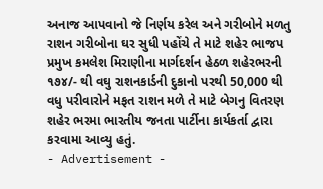અનાજ આપવાનો જે નિર્ણય કરેલ અને ગરીબોને મળતુ રાશન ગરીબોના ઘર સુધી પહોંચે તે માટે શહેર ભાજપ પ્રમુખ કમલેશ મિરાણીના માર્ગદર્શન હેઠળ શહેરભરની ૧૭૪/- થી વઘુ રાશનકાર્ડની દુકાનો પરથી 50,000 થી વધુ પરીવારોને મફત રાશન મળે તે માટે બેગનુ વિતરણ શહેર ભરમા ભારતીય જનતા પાર્ટીના કાર્યકર્તા દ્વારા કરવામા આવ્યુ હતું.
- Advertisement -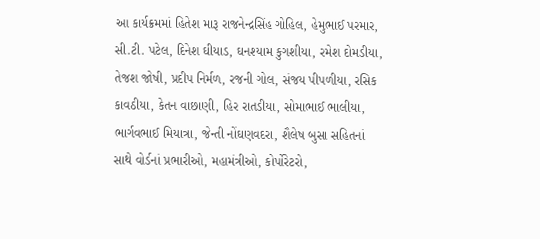આ કાર્યક્રમમાં હિતેશ મારૂ રાજનેન્દ્રસિંહ ગોહિલ, હેમુભાઈ પરમાર, સી.ટી. પટેલ, દિનેશ ઘીયાડ, ઘનશ્યામ કુગશીયા, રમેશ દોમડીયા, તેજશ જોષી, પ્રદીપ નિર્મળ, રજની ગોલ, સંજય પીપળીયા, રસિક કાવઠીયા, કેતન વાછાણી, હિર રાતડીયા, સોમાભાઈ ભાલીયા, ભાર્ગવભાઈ મિયાત્રા, જેન્તી નોંઘણવદરા, શૈલેષ બુસા સહિતનાં સાથે વોર્ડનાં પ્રભારીઓ, મહામંત્રીઓ, કોર્પોરેટરો,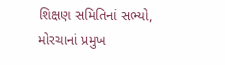શિક્ષણ સમિતિનાં સભ્યો, મોરચાનાં પ્રમુખ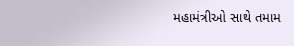મહામંત્રીઓ સાથે તમામ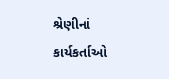શ્રેણીનાં કાર્યકર્તાઓ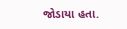જોડાયા હતા.